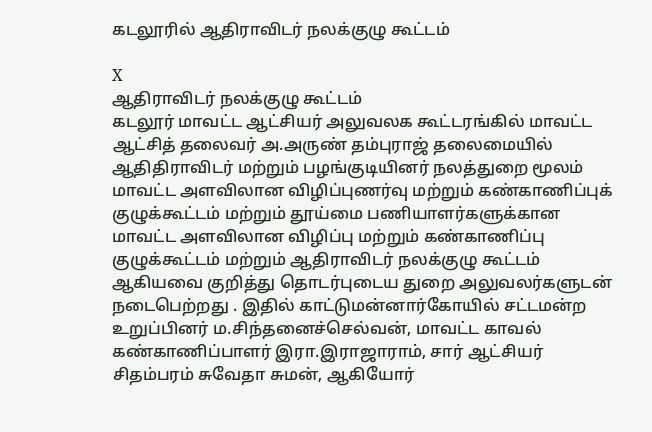கடலூரில் ஆதிராவிடர் நலக்குழு கூட்டம்

X
ஆதிராவிடர் நலக்குழு கூட்டம்
கடலூர் மாவட்ட ஆட்சியர் அலுவலக கூட்டரங்கில் மாவட்ட ஆட்சித் தலைவர் அ.அருண் தம்புராஜ் தலைமையில் ஆதிதிராவிடர் மற்றும் பழங்குடியினர் நலத்துறை மூலம் மாவட்ட அளவிலான விழிப்புணர்வு மற்றும் கண்காணிப்புக் குழுக்கூட்டம் மற்றும் தூய்மை பணியாளர்களுக்கான மாவட்ட அளவிலான விழிப்பு மற்றும் கண்காணிப்பு குழுக்கூட்டம் மற்றும் ஆதிராவிடர் நலக்குழு கூட்டம் ஆகியவை குறித்து தொடர்புடைய துறை அலுவலர்களுடன் நடைபெற்றது . இதில் காட்டுமன்னார்கோயில் சட்டமன்ற உறுப்பினர் ம.சிந்தனைச்செல்வன், மாவட்ட காவல் கண்காணிப்பாளர் இரா.இராஜாராம், சார் ஆட்சியர் சிதம்பரம் சுவேதா சுமன், ஆகியோர்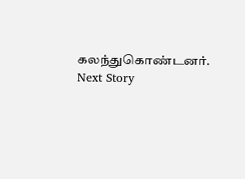கலந்துகொண்டனர்.
Next Story